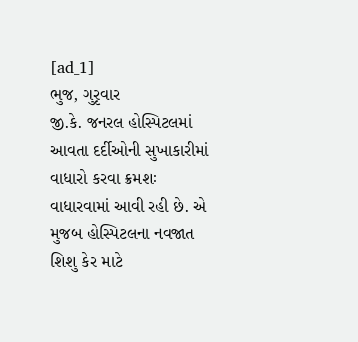[ad_1]
ભુજ, ગુરૃવાર
જી.કે. જનરલ હોસ્પિટલમાં આવતા દર્દીઓની સુખાકારીમાં વાધારો કરવા ક્રમશઃ વાધારવામાં આવી રહી છે. એ મુજબ હોસ્પિટલના નવજાત શિશુ કેર માટે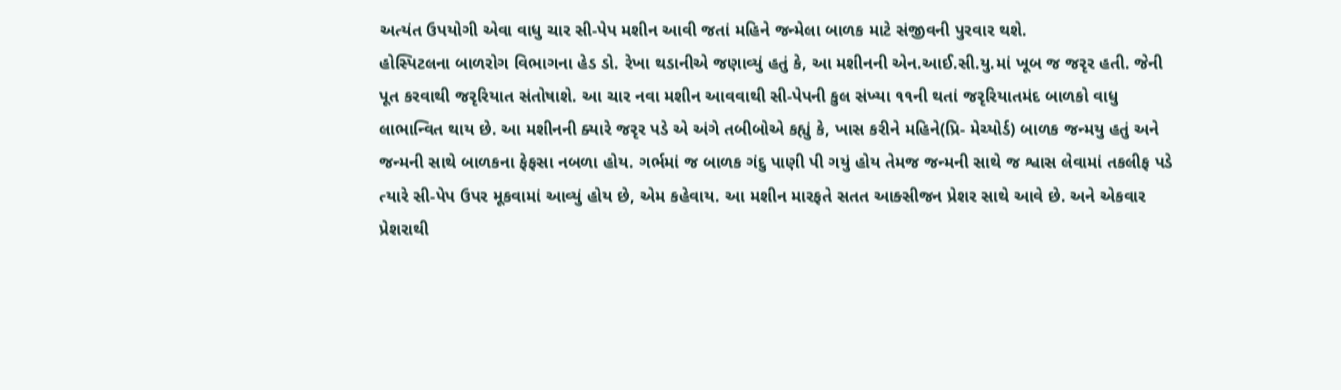અત્યંત ઉપયોગી એવા વાધુ ચાર સી-પેપ મશીન આવી જતાં મહિને જન્મેલા બાળક માટે સંજીવની પુરવાર થશે.
હોસ્પિટલના બાળરોગ વિભાગના હેડ ડો. રેખા થડાનીએ જણાવ્યું હતું કે, આ મશીનની એન.આઈ.સી.યુ.માં ખૂબ જ જરૃર હતી. જેની પૂત કરવાથી જરૃરિયાત સંતોષાશે. આ ચાર નવા મશીન આવવાથી સી-પેપની કુલ સંખ્યા ૧૧ની થતાં જરૃરિયાતમંદ બાળકો વાધુ લાભાન્વિત થાય છે. આ મશીનની ક્યારે જરૃર પડે એ અંગે તબીબોએ કહ્યું કે, ખાસ કરીને મહિને(પ્રિ- મેચ્યોર્ડ) બાળક જન્મયુ હતું અને જન્મની સાથે બાળકના ફેફસા નબળા હોય. ગર્ભમાં જ બાળક ગંદુ પાણી પી ગયું હોય તેમજ જન્મની સાથે જ શ્વાસ લેવામાં તકલીફ પડે ત્યારે સી-પેપ ઉપર મૂકવામાં આવ્યું હોય છે, એમ કહેવાય. આ મશીન મારફતે સતત આક્સીજન પ્રેશર સાથે આવે છે. અને એકવાર પ્રેશરાથી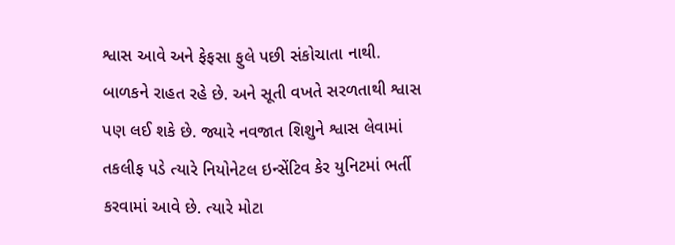શ્વાસ આવે અને ફેફસા ફુલે પછી સંકોચાતા નાથી. બાળકને રાહત રહે છે. અને સૂતી વખતે સરળતાથી શ્વાસ પણ લઈ શકે છે. જ્યારે નવજાત શિશુને શ્વાસ લેવામાં તકલીફ પડે ત્યારે નિયોનેટલ ઇન્સેંટિવ કેર યુનિટમાં ભર્તી કરવામાં આવે છે. ત્યારે મોટા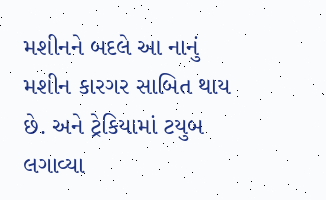મશીનને બદલે આ નાનું મશીન કારગર સાબિત થાય છે. અને ટ્રેકિયામાં ટયુબ લગાવ્યા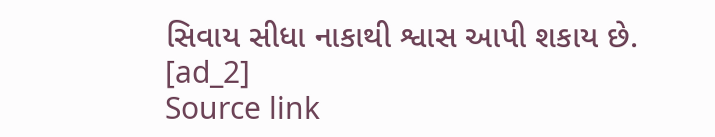સિવાય સીધા નાકાથી શ્વાસ આપી શકાય છે.
[ad_2]
Source link